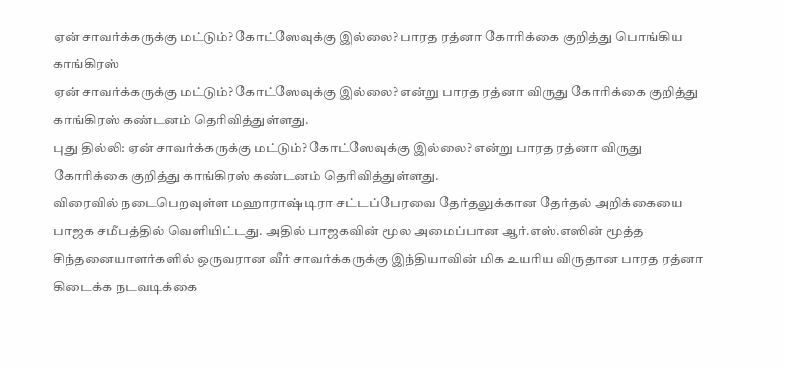ஏன் சாவர்க்கருக்கு மட்டும்? கோட்ஸேவுக்கு இல்லை? பாரத ரத்னா கோரிக்கை குறித்து பொங்கிய காங்கிரஸ்
ஏன் சாவர்க்கருக்கு மட்டும்? கோட்ஸேவுக்கு இல்லை? என்று பாரத ரத்னா விருது கோரிக்கை குறித்து காங்கிரஸ் கண்டனம் தெரிவித்துள்ளது.
புது தில்லி: ஏன் சாவர்க்கருக்கு மட்டும்? கோட்ஸேவுக்கு இல்லை? என்று பாரத ரத்னா விருது கோரிக்கை குறித்து காங்கிரஸ் கண்டனம் தெரிவித்துள்ளது.
விரைவில் நடைபெறவுள்ள மஹாராஷ்டிரா சட்டப்பேரவை தேர்தலுக்கான தேர்தல் அறிக்கையை பாஜக சமீபத்தில் வெளியிட்டது. அதில் பாஜகவின் மூல அமைப்பான ஆர்.எஸ்.எஸின் மூத்த சிந்தனையாளர்களில் ஒருவரான வீர் சாவர்க்கருக்கு இந்தியாவின் மிக உயரிய விருதான பாரத ரத்னா கிடைக்க நடவடிக்கை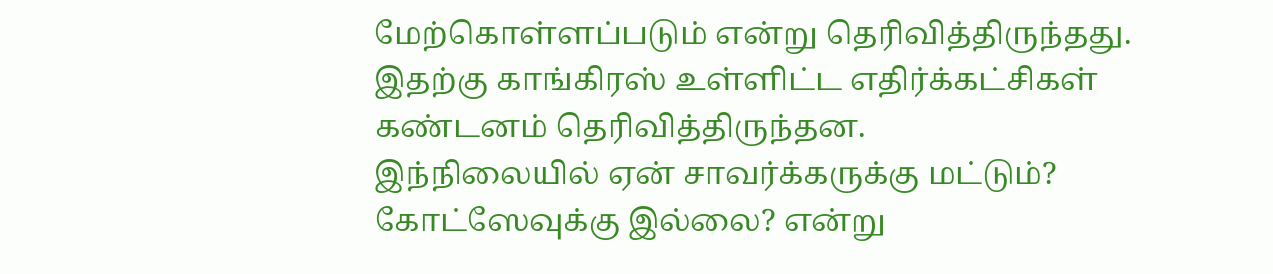மேற்கொள்ளப்படும் என்று தெரிவித்திருந்தது. இதற்கு காங்கிரஸ் உள்ளிட்ட எதிர்க்கட்சிகள் கண்டனம் தெரிவித்திருந்தன.
இந்நிலையில் ஏன் சாவர்க்கருக்கு மட்டும்? கோட்ஸேவுக்கு இல்லை? என்று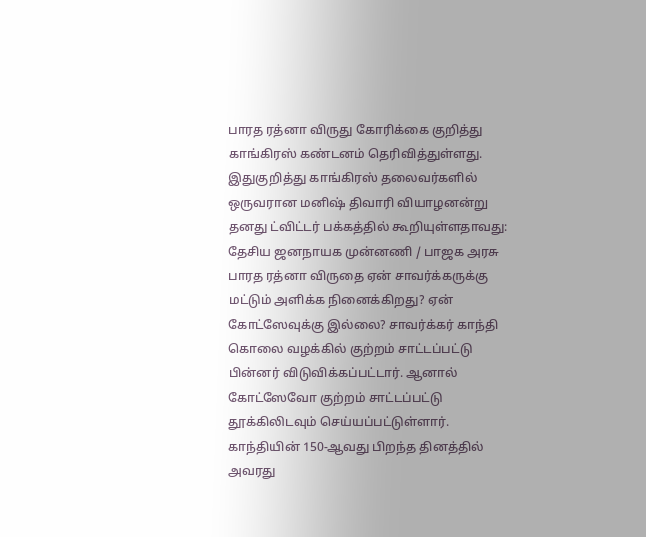பாரத ரத்னா விருது கோரிக்கை குறித்து காங்கிரஸ் கண்டனம் தெரிவித்துள்ளது.
இதுகுறித்து காங்கிரஸ் தலைவர்களில் ஒருவரான மனிஷ் திவாரி வியாழனன்று தனது ட்விட்டர் பக்கத்தில் கூறியுள்ளதாவது:
தேசிய ஜனநாயக முன்னணி / பாஜக அரசு பாரத ரத்னா விருதை ஏன் சாவர்க்கருக்கு மட்டும் அளிக்க நினைக்கிறது? ஏன் கோட்ஸேவுக்கு இல்லை? சாவர்க்கர் காந்தி கொலை வழக்கில் குற்றம் சாட்டப்பட்டு பின்னர் விடுவிக்கப்பட்டார். ஆனால் கோட்ஸேவோ குற்றம் சாட்டப்பட்டு தூக்கிலிடவும் செய்யப்பட்டுள்ளார்.
காந்தியின் 150-ஆவது பிறந்த தினத்தில் அவரது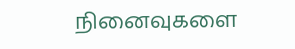நினைவுகளை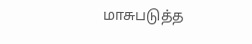மாசுபடுத்த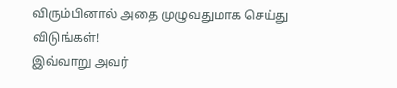விரும்பினால் அதை முழுவதுமாக செய்து விடுங்கள்!
இவ்வாறு அவர்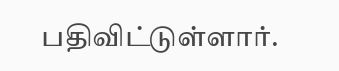பதிவிட்டுள்ளார்.